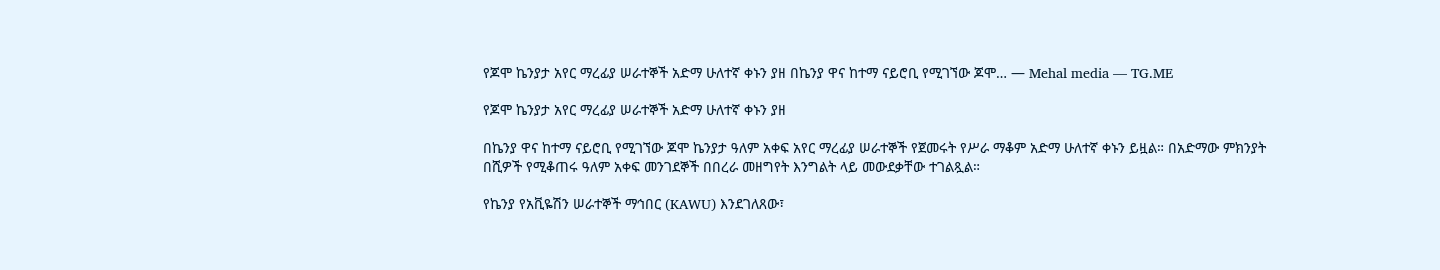የጆሞ ኬንያታ አየር ማረፊያ ሠራተኞች አድማ ሁለተኛ ቀኑን ያዘ በኬንያ ዋና ከተማ ናይሮቢ የሚገኘው ጆሞ… — Mehal media — TG.ME

የጆሞ ኬንያታ አየር ማረፊያ ሠራተኞች አድማ ሁለተኛ ቀኑን ያዘ

በኬንያ ዋና ከተማ ናይሮቢ የሚገኘው ጆሞ ኬንያታ ዓለም አቀፍ አየር ማረፊያ ሠራተኞች የጀመሩት የሥራ ማቆም አድማ ሁለተኛ ቀኑን ይዟል። በአድማው ምክንያት በሺዎች የሚቆጠሩ ዓለም አቀፍ መንገደኞች በበረራ መዘግየት እንግልት ላይ መውደቃቸው ተገልጿል።

የኬንያ የአቪዬሽን ሠራተኞች ማኅበር (KAWU) እንደገለጸው፣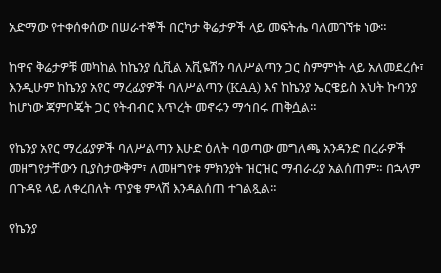አድማው የተቀሰቀሰው በሠራተኞች በርካታ ቅሬታዎች ላይ መፍትሔ ባለመገኘቱ ነው።

ከዋና ቅሬታዎቹ መካከል ከኬንያ ሲቪል አቪዬሽን ባለሥልጣን ጋር ስምምነት ላይ አለመደረሱ፣ እንዲሁም ከኬንያ አየር ማረፊያዎች ባለሥልጣን (KAA) እና ከኬንያ ኤርዌይስ እህት ኩባንያ ከሆነው ጃምቦጄት ጋር የትብብር እጥረት መኖሩን ማኅበሩ ጠቅሷል።

የኬንያ አየር ማረፊያዎች ባለሥልጣን እሁድ ዕለት ባወጣው መግለጫ አንዳንድ በረራዎች መዘግየታቸውን ቢያስታውቅም፣ ለመዘግየቱ ምክንያት ዝርዝር ማብራሪያ አልሰጠም። በኋላም በጉዳዩ ላይ ለቀረበለት ጥያቄ ምላሽ እንዳልሰጠ ተገልጿል።

የኬንያ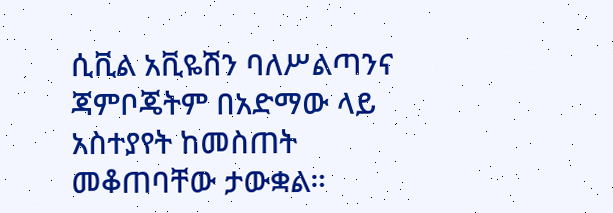ሲቪል አቪዬሽን ባለሥልጣንና ጃምቦጄትም በአድማው ላይ አስተያየት ከመስጠት መቆጠባቸው ታውቋል።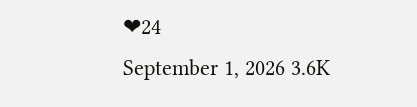❤24
September 1, 2026 3.6K